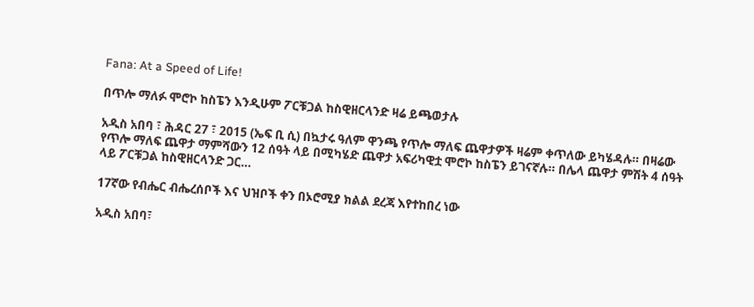Fana: At a Speed of Life!

በጥሎ ማለፉ ሞሮኮ ከስፔን እንዲሁም ፖርቹጋል ከስዊዘርላንድ ዛሬ ይጫወታሉ

አዲስ አበባ ፣ ሕዳር 27 ፣ 2015 (ኤፍ ቢ ሲ) በኳታሩ ዓለም ዋንጫ የጥሎ ማለፍ ጨዋታዎች ዛሬም ቀጥለው ይካሄዳሉ። በዛሬው የጥሎ ማለፍ ጨዋታ ማምሻውን 12 ሰዓት ላይ በሚካሄድ ጨዋታ አፍሪካዊቷ ሞሮኮ ከስፔን ይገናኛሉ። በሌላ ጨዋታ ምሽት 4 ሰዓት ላይ ፖርቹጋል ከስዊዘርላንድ ጋር…

17ኛው የብሔር ብሔረሰቦች እና ህዝቦች ቀን በኦሮሚያ ክልል ደረጃ እየተከበረ ነው

አዲስ አበባ፣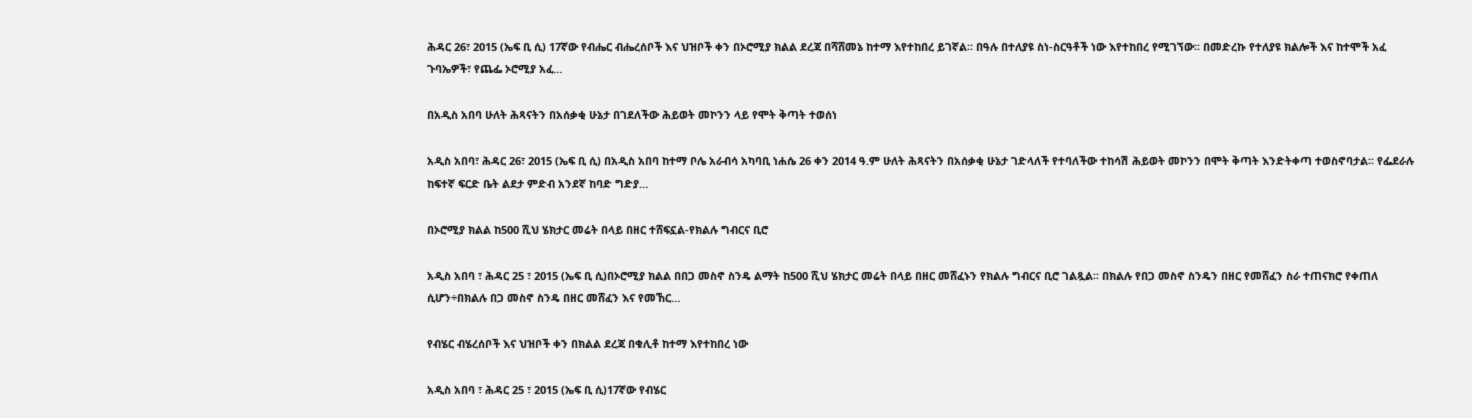ሕዳር 26፣ 2015 (ኤፍ ቢ ሲ) 17ኛው የብሔር ብሔረሰቦች እና ህዝቦች ቀን በኦሮሚያ ክልል ደረጃ በሻሸመኔ ከተማ እየተከበረ ይገኛል፡፡ በዓሉ በተለያዩ ስነ-ስርዓቶች ነው እየተከበረ የሚገኘው፡፡ በመድረኩ የተለያዩ ክልሎች እና ከተሞች አፈ ጉባኤዎች፣ የጨፌ ኦሮሚያ አፈ…

በአዲስ አበባ ሁለት ሕጻናትን በአሰቃቂ ሁኔታ በገደለችው ሕይወት መኮንን ላይ የሞት ቅጣት ተወሰነ

አዲስ አበባ፣ ሕዳር 26፣ 2015 (ኤፍ ቢ ሲ) በአዲስ አበባ ከተማ ቦሌ አራብሳ አካባቢ ነሐሴ 26 ቀን 2014 ዓ.ም ሁለት ሕጻናትን በአሰቃቂ ሁኔታ ገድላለች የተባለችው ተከሳሽ ሕይወት መኮንን በሞት ቅጣት እንድትቀጣ ተወስኖባታል፡፡ የፌደራሉ ከፍተኛ ፍርድ ቤት ልደታ ምድብ አንደኛ ከባድ ግድያ…

በኦሮሚያ ክልል ከ500 ሺህ ሄክታር መሬት በላይ በዘር ተሸፍኗል-የክልሉ ግብርና ቢሮ

አዲስ አበባ ፣ ሕዳር 25 ፣ 2015 (ኤፍ ቢ ሲ)በኦሮሚያ ክልል በበጋ መስኖ ስንዴ ልማት ከ500 ሺህ ሄክታር መሬት በላይ በዘር መሸፈኑን የክልሉ ግብርና ቢሮ ገልጿል፡፡ በክልሉ የበጋ መስኖ ስንዴን በዘር የመሸፈን ስራ ተጠናክሮ የቀጠለ ሲሆን÷በክልሉ በጋ መስኖ ስንዴ በዘር መሸፈን እና የመኸር…

የብሄር ብሄረሰቦች እና ህዝቦች ቀን በክልል ደረጃ በቁሊቶ ከተማ እየተከበረ ነው

አዲስ አበባ ፣ ሕዳር 25 ፣ 2015 (ኤፍ ቢ ሲ)17ኛው የብሄር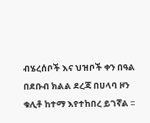ብሄረሰቦች እና ህዝቦች ቀን በዓል በደቡብ ክልል ደረጃ በሀላባ ዞን ቁሊቶ ከተማ እየተከበረ ይገኛል ፡፡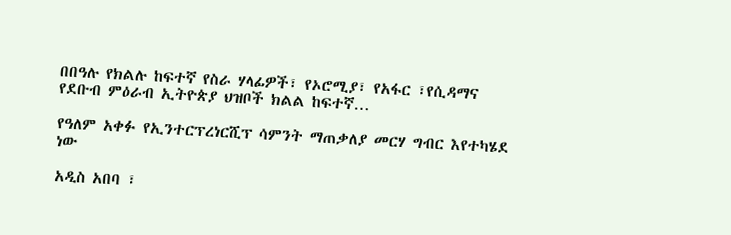በበዓሉ የክልሉ ከፍተኛ የስራ ሃላፊዎች፣ የኦሮሚያ፣ የአፋር ፣የሲዳማና የደቡብ ምዕራብ ኢትዮጵያ ህዝቦች ክልል ከፍተኛ…

የዓለም አቀፉ የኢንተርፕረነርሺፕ ሳምንት ማጠቃለያ መርሃ ግብር እየተካሄደ ነው

አዲስ አበባ ፣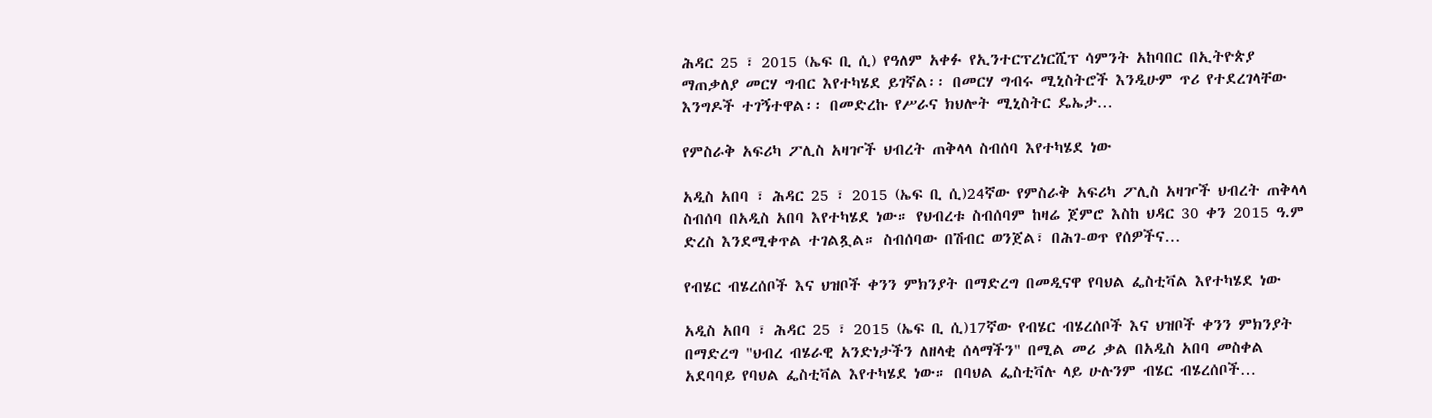ሕዳር 25 ፣ 2015 (ኤፍ ቢ ሲ) የዓለም አቀፉ የኢንተርፕረነርሺፕ ሳምንት አከባበር በኢትዮጵያ ማጠቃለያ መርሃ ግብር እየተካሄደ ይገኛል፡፡ በመርሃ ግብሩ ሚኒስትሮች እንዲሁም ጥሪ የተደረገላቸው እንግዶች ተገኝተዋል፡፡ በመድረኩ የሥራና ክህሎት ሚኒስትር ዴኤታ…

የምስራቅ አፍሪካ ፖሊስ አዛዦች ህብረት ጠቅላላ ስብሰባ እየተካሄደ ነው

አዲስ አበባ ፣ ሕዳር 25 ፣ 2015 (ኤፍ ቢ ሲ)24ኛው የምስራቅ አፍሪካ ፖሊስ አዛዦች ህብረት ጠቅላላ ስብሰባ በአዲስ አበባ እየተካሄደ ነው። የህብረቱ ስብሰባም ከዛሬ ጀምሮ እስከ ህዳር 30 ቀን 2015 ዓ.ም ድረስ እንደሚቀጥል ተገልጿል። ስብሰባው በሽብር ወንጀል፣ በሕገ-ወጥ የሰዎችና…

የብሄር ብሄረሰቦች እና ህዝቦች ቀንን ምክንያት በማድረግ በመዲናዋ የባህል ፌስቲቫል እየተካሄደ ነው

አዲስ አበባ ፣ ሕዳር 25 ፣ 2015 (ኤፍ ቢ ሲ)17ኛው የብሄር ብሄረሰቦች እና ህዝቦች ቀንን ምክንያት በማድረግ "ህብረ ብሄራዊ አንድነታችን ለዘላቂ ሰላማችን" በሚል መሪ ቃል በአዲስ አበባ መስቀል አደባባይ የባህል ፌስቲቫል እየተካሄደ ነው። በባህል ፌስቲቫሉ ላይ ሁሉንም ብሄር ብሄረሰቦች…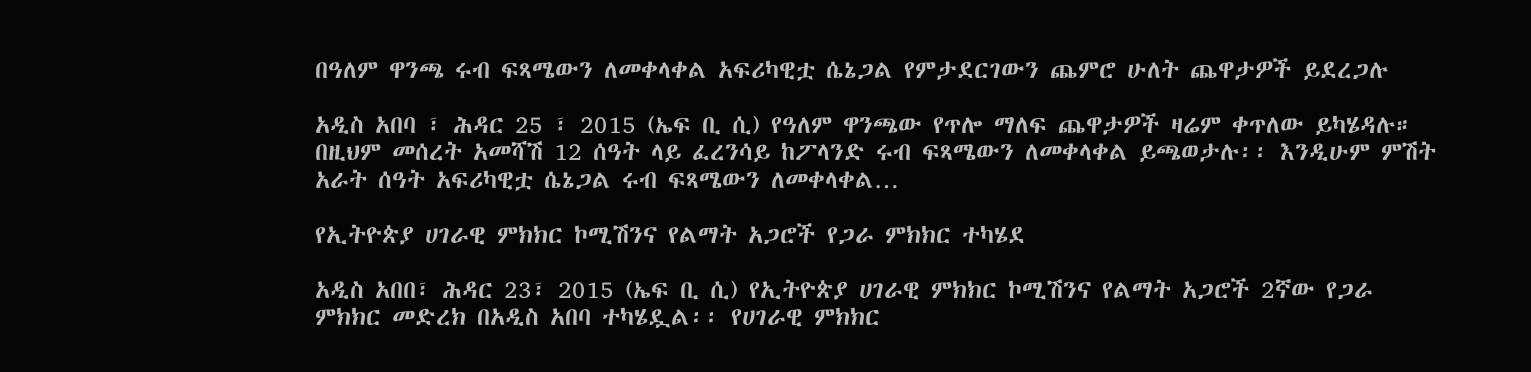በዓለም ዋንጫ ሩብ ፍጻሜውን ለመቀላቀል አፍሪካዊቷ ሴኔጋል የምታደርገውን ጨምሮ ሁለት ጨዋታዎች ይደረጋሉ

አዲስ አበባ ፣ ሕዳር 25 ፣ 2015 (ኤፍ ቢ ሲ) የዓለም ዋንጫው የጥሎ ማለፍ ጨዋታዎች ዛሬም ቀጥለው ይካሄዳሉ። በዚህም መሰረት አመሻሽ 12 ሰዓት ላይ ፈረንሳይ ከፖላንድ ሩብ ፍጻሜውን ለመቀላቀል ይጫወታሉ፡፡ እንዲሁም ምሽት አራት ሰዓት አፍሪካዊቷ ሴኔጋል ሩብ ፍጻሜውን ለመቀላቀል…

የኢትዮጵያ ሀገራዊ ምክክር ኮሚሽንና የልማት አጋሮች የጋራ ምክክር ተካሄደ

አዲስ አበበ፣ ሕዳር 23፣ 2015 (ኤፍ ቢ ሲ) የኢትዮጵያ ሀገራዊ ምክክር ኮሚሽንና የልማት አጋሮች 2ኛው የጋራ ምክክር መድረክ በአዲስ አበባ ተካሄዷል፡፡ የሀገራዊ ምክክር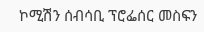ኮሚሽን ሰብሳቢ ፕሮፌሰር መስፍን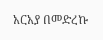አርአያ በመድረኩ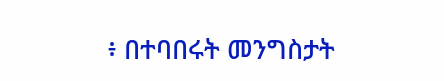፥ በተባበሩት መንግስታት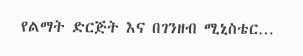የልማት ድርጅት እና በገንዘብ ሚኒስቴር…